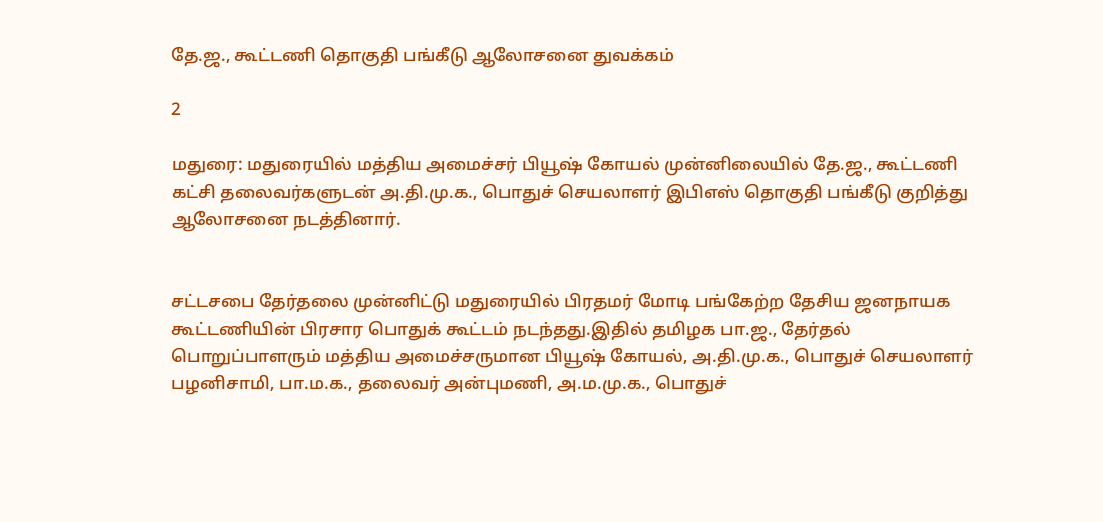தே.ஜ., கூட்டணி தொகுதி பங்கீடு ஆலோசனை துவக்கம்

2

மதுரை: மதுரையில் மத்திய அமைச்சர் பியூஷ் கோயல் முன்னிலையில் தே.ஜ., கூட்டணி கட்சி தலைவர்களுடன் அ.தி.மு.க., பொதுச் செயலாளர் இபிஎஸ் தொகுதி பங்கீடு குறித்து ஆலோசனை நடத்தினார்.


சட்டசபை தேர்தலை முன்னிட்டு மதுரையில் பிரதமர் மோடி பங்கேற்ற தேசிய ஜனநாயக கூட்டணியின் பிரசார பொதுக் கூட்டம் நடந்தது.இதில் தமிழக பா.ஜ., தேர்தல் பொறுப்பாளரும் மத்திய அமைச்சருமான பியூஷ் கோயல், அ.தி.மு.க., பொதுச் செயலாளர் பழனிசாமி, பா.ம.க., தலைவர் அன்புமணி, அ.ம.மு.க., பொதுச்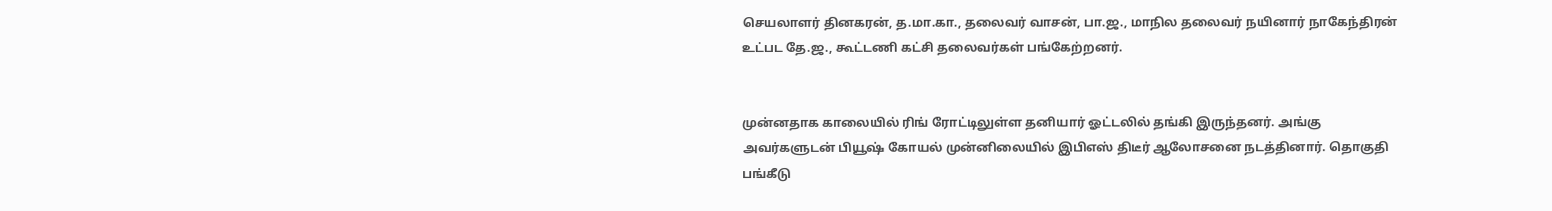செயலாளர் தினகரன், த.மா.கா., தலைவர் வாசன், பா.ஜ., மாநில தலைவர் நயினார் நாகேந்திரன் உட்பட தே.ஜ., கூட்டணி கட்சி தலைவர்கள் பங்கேற்றனர்.


முன்னதாக காலையில் ரிங் ரோட்டிலுள்ள தனியார் ஓட்டலில் தங்கி இருந்தனர். அங்கு அவர்களுடன் பியூஷ் கோயல் முன்னிலையில் இபிஎஸ் திடீர் ஆலோசனை நடத்தினார். தொகுதி பங்கீடு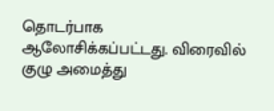தொடர்பாக ஆலோசிக்கப்பட்டது. விரைவில் குழு அமைத்து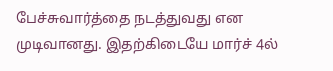பேச்சுவார்த்தை நடத்துவது என முடிவானது. இதற்கிடையே மார்ச் 4ல்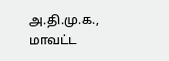அ.தி.மு.க., மாவட்ட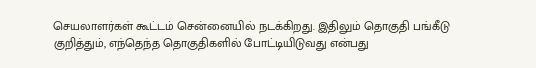செயலாளர்கள் கூட்டம் சென்னையில் நடக்கிறது. இதிலும் தொகுதி பங்கீடு குறித்தும், எந்தெந்த தொகுதிகளில் போட்டியிடுவது என்பது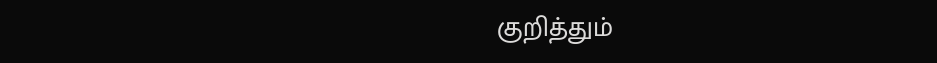குறித்தும்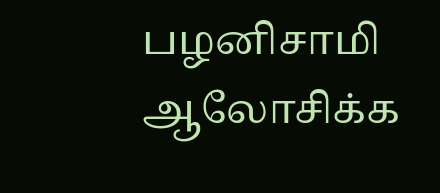பழனிசாமி ஆலோசிக்க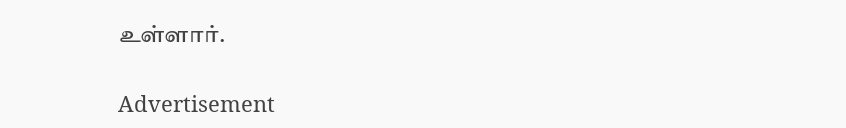உள்ளார்.

Advertisement